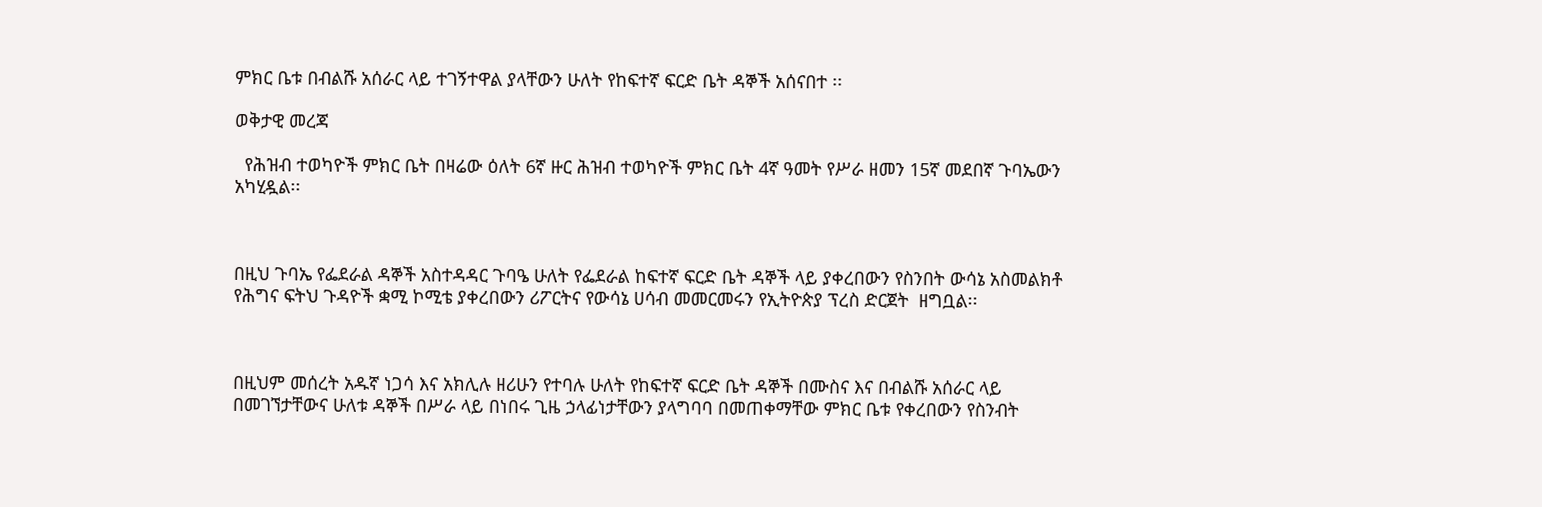ምክር ቤቱ በብልሹ አሰራር ላይ ተገኝተዋል ያላቸውን ሁለት የከፍተኛ ፍርድ ቤት ዳኞች አሰናበተ ፡፡

ወቅታዊ መረጃ

  የሕዝብ ተወካዮች ምክር ቤት በዛሬው ዕለት 6ኛ ዙር ሕዝብ ተወካዮች ምክር ቤት 4ኛ ዓመት የሥራ ዘመን 15ኛ መደበኛ ጉባኤውን አካሂዷል፡፡



በዚህ ጉባኤ የፌደራል ዳኞች አስተዳዳር ጉባዔ ሁለት የፌደራል ከፍተኛ ፍርድ ቤት ዳኞች ላይ ያቀረበውን የስንበት ውሳኔ አስመልክቶ የሕግና ፍትህ ጉዳዮች ቋሚ ኮሚቴ ያቀረበውን ሪፖርትና የውሳኔ ሀሳብ መመርመሩን የኢትዮጵያ ፕረስ ድርጀት  ዘግቧል፡፡



በዚህም መሰረት አዱኛ ነጋሳ እና አክሊሉ ዘሪሁን የተባሉ ሁለት የከፍተኛ ፍርድ ቤት ዳኞች በሙስና እና በብልሹ አሰራር ላይ በመገኘታቸውና ሁለቱ ዳኞች በሥራ ላይ በነበሩ ጊዜ ኃላፊነታቸውን ያላግባባ በመጠቀማቸው ምክር ቤቱ የቀረበውን የስንብት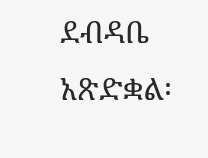ደብዳቤ አጽድቋል፡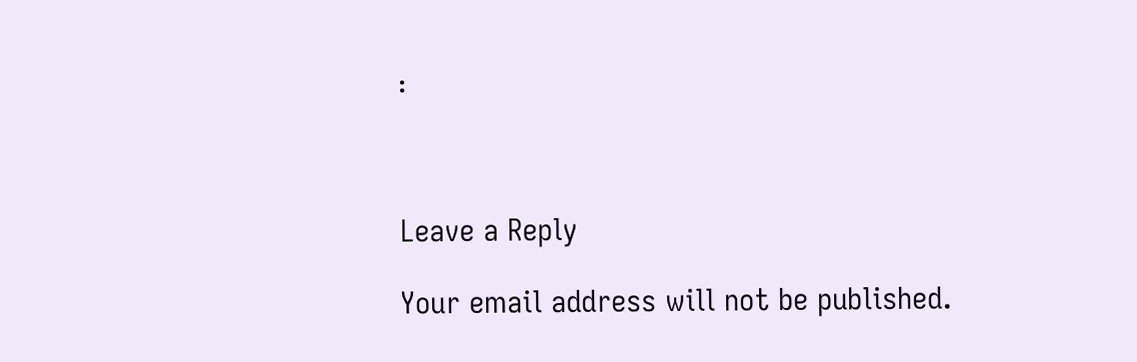፡



Leave a Reply

Your email address will not be published.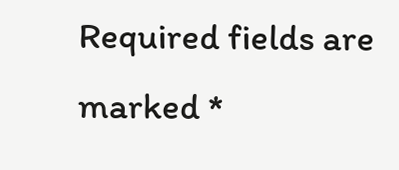Required fields are marked *